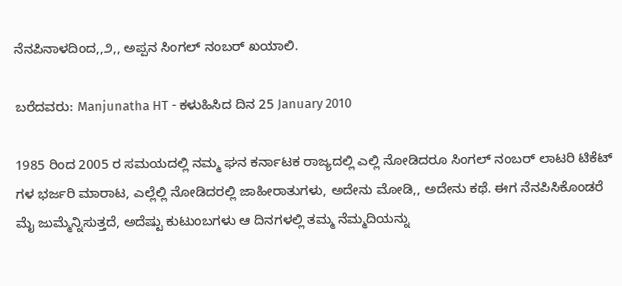ನೆನಪಿನಾಳದಿಂದ,,೨,, ಅಪ್ಪನ ಸಿಂಗಲ್ ನಂಬರ್ ಖಯಾಲಿ.

ಬರೆದವರು: Manjunatha HT - ಕಳುಹಿಸಿದ ದಿನ 25 January 2010

1985 ರಿಂದ 2005 ರ ಸಮಯದಲ್ಲಿ ನಮ್ಮ ಘನ ಕರ್ನಾಟಕ ರಾಜ್ಯದಲ್ಲಿ ಎಲ್ಲಿ ನೋಡಿದರೂ ಸಿಂಗಲ್ ನಂಬರ್ ಲಾಟರಿ ಟಿಕೆಟ್ ಗಳ ಭರ್ಜರಿ ಮಾರಾಟ, ಎಲ್ಲೆಲ್ಲಿ ನೋಡಿದರಲ್ಲಿ ಜಾಹೀರಾತುಗಳು, ಅದೇನು ಮೋಡಿ,, ಅದೇನು ಕಥೆ. ಈಗ ನೆನಪಿಸಿಕೊಂಡರೆ ಮೈ ಜುಮ್ಮೆನ್ನಿಸುತ್ತದೆ, ಅದೆಷ್ಟು ಕುಟುಂಬಗಳು ಆ ದಿನಗಳಲ್ಲಿ ತಮ್ಮ ನೆಮ್ಮದಿಯನ್ನು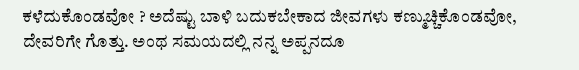ಕಳೆದುಕೊಂಡವೋ ? ಅದೆಷ್ಟು ಬಾಳಿ ಬದುಕಬೇಕಾದ ಜೀವಗಳು ಕಣ್ಮುಚ್ಚಿಕೊಂಡವೋ, ದೇವರಿಗೇ ಗೊತ್ತು. ಅಂಥ ಸಮಯದಲ್ಲಿ ನನ್ನ ಅಪ್ಪನದೂ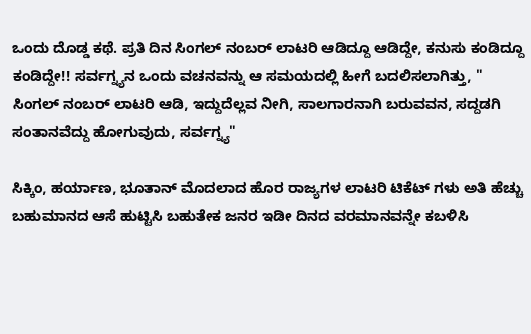ಒಂದು ದೊಡ್ಡ ಕಥೆ. ಪ್ರತಿ ದಿನ ಸಿಂಗಲ್ ನಂಬರ್ ಲಾಟರಿ ಆಡಿದ್ದೂ ಆಡಿದ್ದೇ, ಕನುಸು ಕಂಡಿದ್ದೂ ಕಂಡಿದ್ದೇ!! ಸರ್ವಗ್ನ್ಯನ ಒಂದು ವಚನವನ್ನು ಆ ಸಮಯದಲ್ಲಿ ಹೀಗೆ ಬದಲಿಸಲಾಗಿತ್ತು, " ಸಿಂಗಲ್ ನಂಬರ್ ಲಾಟರಿ ಆಡಿ, ಇದ್ದುದೆಲ್ಲವ ನೀಗಿ, ಸಾಲಗಾರನಾಗಿ ಬರುವವನ, ಸದ್ದಡಗಿ ಸಂತಾನವೆದ್ದು ಹೋಗುವುದು, ಸರ್ವಗ್ನ್ಯ"

ಸಿಕ್ಕಿಂ, ಹರ್ಯಾಣ, ಭೂತಾನ್ ಮೊದಲಾದ ಹೊರ ರಾಜ್ಯಗಳ ಲಾಟರಿ ಟಿಕೆಟ್ ಗಳು ಅತಿ ಹೆಚ್ಚು ಬಹುಮಾನದ ಆಸೆ ಹುಟ್ಟಿಸಿ ಬಹುತೇಕ ಜನರ ಇಡೀ ದಿನದ ವರಮಾನವನ್ನೇ ಕಬಳಿಸಿ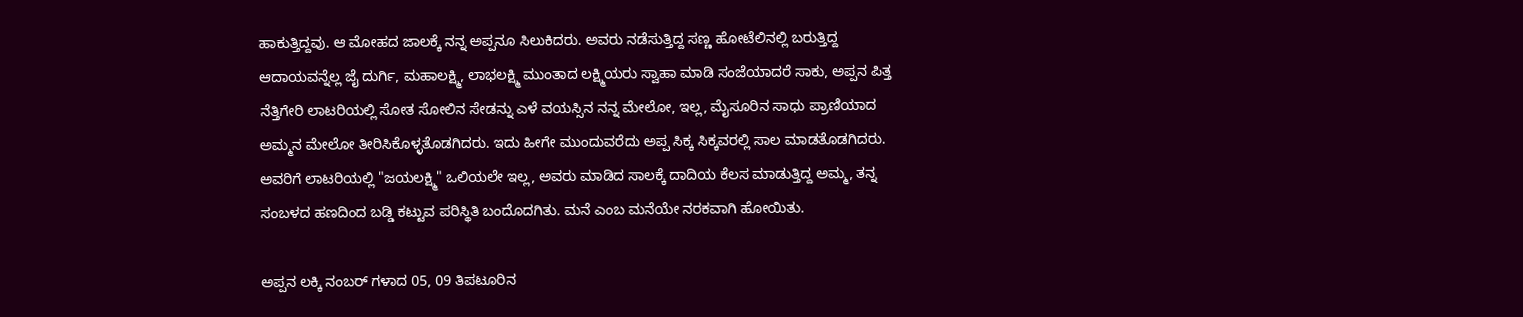ಹಾಕುತ್ತಿದ್ದವು. ಆ ಮೋಹದ ಜಾಲಕ್ಕೆ ನನ್ನ ಅಪ್ಪನೂ ಸಿಲುಕಿದರು. ಅವರು ನಡೆಸುತ್ತಿದ್ದ ಸಣ್ಣ ಹೋಟೆಲಿನಲ್ಲಿ ಬರುತ್ತಿದ್ದ ಆದಾಯವನ್ನೆಲ್ಲ ಜೈ ದುರ್ಗಿ, ಮಹಾಲಕ್ಷ್ಮಿ, ಲಾಭಲಕ್ಷ್ಮಿ ಮುಂತಾದ ಲಕ್ಷ್ಮಿಯರು ಸ್ವಾಹಾ ಮಾಡಿ ಸಂಜೆಯಾದರೆ ಸಾಕು, ಅಪ್ಪನ ಪಿತ್ತ ನೆತ್ತಿಗೇರಿ ಲಾಟರಿಯಲ್ಲಿ ಸೋತ ಸೋಲಿನ ಸೇಡನ್ನು ಎಳೆ ವಯಸ್ಸಿನ ನನ್ನ ಮೇಲೋ, ಇಲ್ಲ, ಮೈಸೂರಿನ ಸಾಧು ಪ್ರಾಣಿಯಾದ ಅಮ್ಮನ ಮೇಲೋ ತೀರಿಸಿಕೊಳ್ಳತೊಡಗಿದರು. ಇದು ಹೀಗೇ ಮುಂದುವರೆದು ಅಪ್ಪ ಸಿಕ್ಕ ಸಿಕ್ಕವರಲ್ಲಿ ಸಾಲ ಮಾಡತೊಡಗಿದರು. ಅವರಿಗೆ ಲಾಟರಿಯಲ್ಲಿ "ಜಯಲಕ್ಷ್ಮಿ" ಒಲಿಯಲೇ ಇಲ್ಲ, ಅವರು ಮಾಡಿದ ಸಾಲಕ್ಕೆ ದಾದಿಯ ಕೆಲಸ ಮಾಡುತ್ತಿದ್ದ ಅಮ್ಮ, ತನ್ನ ಸಂಬಳದ ಹಣದಿಂದ ಬಡ್ಡಿ ಕಟ್ಟುವ ಪರಿಸ್ಥಿತಿ ಬಂದೊದಗಿತು. ಮನೆ ಎಂಬ ಮನೆಯೇ ನರಕವಾಗಿ ಹೋಯಿತು.

ಅಪ್ಪನ ಲಕ್ಕಿ ನಂಬರ್ ಗಳಾದ 05, 09 ತಿಪಟೂರಿನ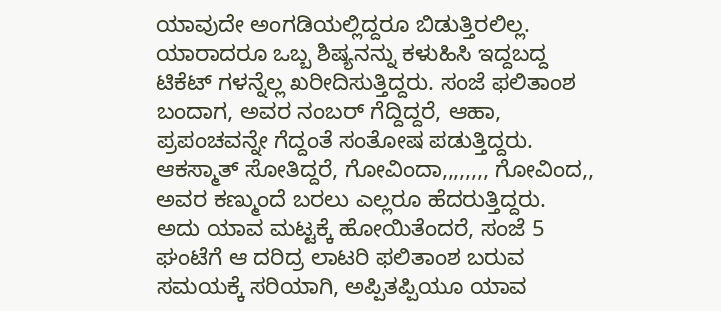ಯಾವುದೇ ಅಂಗಡಿಯಲ್ಲಿದ್ದರೂ ಬಿಡುತ್ತಿರಲಿಲ್ಲ. ಯಾರಾದರೂ ಒಬ್ಬ ಶಿಷ್ಯನನ್ನು ಕಳುಹಿಸಿ ಇದ್ದಬದ್ದ ಟಿಕೆಟ್ ಗಳನ್ನೆಲ್ಲ ಖರೀದಿಸುತ್ತಿದ್ದರು. ಸಂಜೆ ಫಲಿತಾಂಶ ಬಂದಾಗ, ಅವರ ನಂಬರ್ ಗೆದ್ದಿದ್ದರೆ, ಆಹಾ, ಪ್ರಪಂಚವನ್ನೇ ಗೆದ್ದಂತೆ ಸಂತೋಷ ಪಡುತ್ತಿದ್ದರು. ಆಕಸ್ಮಾತ್ ಸೋತಿದ್ದರೆ, ಗೋವಿಂದಾ,,,,,,,, ಗೋವಿಂದ,, ಅವರ ಕಣ್ಮುಂದೆ ಬರಲು ಎಲ್ಲರೂ ಹೆದರುತ್ತಿದ್ದರು. ಅದು ಯಾವ ಮಟ್ಟಕ್ಕೆ ಹೋಯಿತೆಂದರೆ, ಸಂಜೆ 5 ಘಂಟೆಗೆ ಆ ದರಿದ್ರ ಲಾಟರಿ ಫಲಿತಾಂಶ ಬರುವ ಸಮಯಕ್ಕೆ ಸರಿಯಾಗಿ, ಅಪ್ಪಿತಪ್ಪಿಯೂ ಯಾವ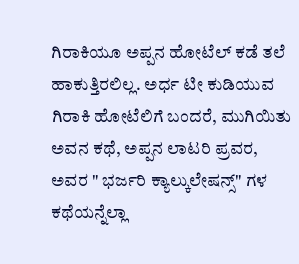ಗಿರಾಕಿಯೂ ಅಪ್ಪನ ಹೋಟೆಲ್ ಕಡೆ ತಲೆ ಹಾಕುತ್ತಿರಲಿಲ್ಲ. ಅರ್ಧ ಟೀ ಕುಡಿಯುವ ಗಿರಾಕಿ ಹೋಟೆಲಿಗೆ ಬಂದರೆ, ಮುಗಿಯಿತು ಅವನ ಕಥೆ, ಅಪ್ಪನ ಲಾಟರಿ ಪ್ರವರ, ಅವರ " ಭರ್ಜರಿ ಕ್ಯಾಲ್ಕುಲೇಷನ್ಸ್" ಗಳ ಕಥೆಯನ್ನೆಲ್ಲಾ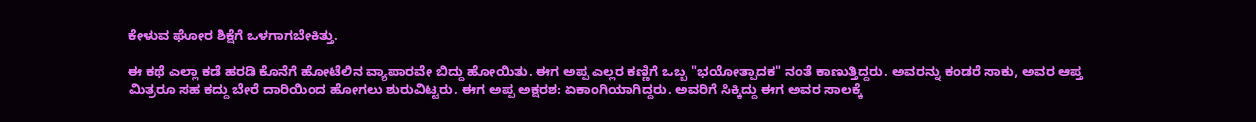ಕೇಳುವ ಘೋರ ಶಿಕ್ಷೆಗೆ ಒಳಗಾಗಬೇಕಿತ್ತು.

ಈ ಕಥೆ ಎಲ್ಲಾ ಕಡೆ ಹರಡಿ ಕೊನೆಗೆ ಹೋಟೆಲಿನ ವ್ಯಾಪಾರವೇ ಬಿದ್ದು ಹೋಯಿತು. ಈಗ ಅಪ್ಪ ಎಲ್ಲರ ಕಣ್ಣಿಗೆ ಒಬ್ಬ "ಭಯೋತ್ಪಾದಕ" ನಂತೆ ಕಾಣುತ್ತಿದ್ದರು. ಅವರನ್ನು ಕಂಡರೆ ಸಾಕು, ಅವರ ಆಪ್ತ ಮಿತ್ರರೂ ಸಹ ಕದ್ದು ಬೇರೆ ದಾರಿಯಿಂದ ಹೋಗಲು ಶುರುವಿಟ್ಟರು. ಈಗ ಅಪ್ಪ ಅಕ್ಷರಶ: ಏಕಾಂಗಿಯಾಗಿದ್ದರು. ಅವರಿಗೆ ಸಿಕ್ಕಿದ್ದು ಈಗ ಅವರ ಸಾಲಕ್ಕೆ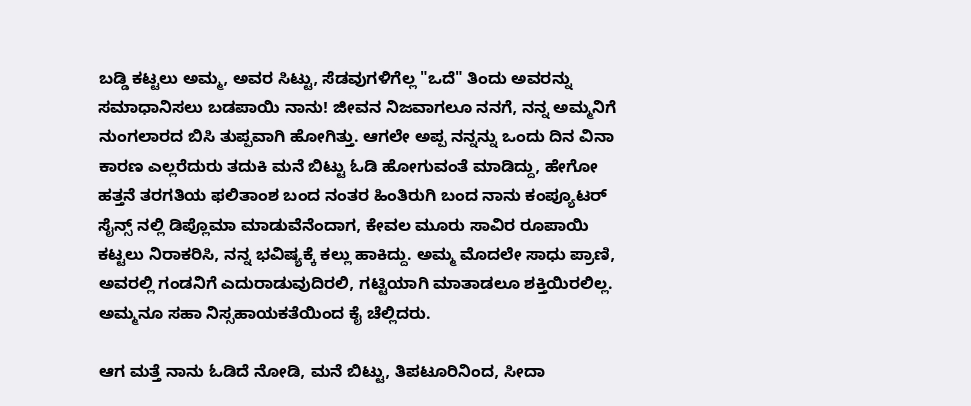ಬಡ್ಡಿ ಕಟ್ಟಲು ಅಮ್ಮ, ಅವರ ಸಿಟ್ಟು, ಸೆಡವುಗಳಿಗೆಲ್ಲ "ಒದೆ" ತಿಂದು ಅವರನ್ನು ಸಮಾಧಾನಿಸಲು ಬಡಪಾಯಿ ನಾನು! ಜೀವನ ನಿಜವಾಗಲೂ ನನಗೆ, ನನ್ನ ಅಮ್ಮನಿಗೆ ನುಂಗಲಾರದ ಬಿಸಿ ತುಪ್ಪವಾಗಿ ಹೋಗಿತ್ತು. ಆಗಲೇ ಅಪ್ಪ ನನ್ನನ್ನು ಒಂದು ದಿನ ವಿನಾ ಕಾರಣ ಎಲ್ಲರೆದುರು ತದುಕಿ ಮನೆ ಬಿಟ್ಟು ಓಡಿ ಹೋಗುವಂತೆ ಮಾಡಿದ್ದು, ಹೇಗೋ ಹತ್ತನೆ ತರಗತಿಯ ಫಲಿತಾಂಶ ಬಂದ ನಂತರ ಹಿಂತಿರುಗಿ ಬಂದ ನಾನು ಕಂಪ್ಯೂಟರ್ ಸೈನ್ಸ್ ನಲ್ಲಿ ಡಿಪ್ಲೊಮಾ ಮಾಡುವೆನೆಂದಾಗ, ಕೇವಲ ಮೂರು ಸಾವಿರ ರೂಪಾಯಿ ಕಟ್ಟಲು ನಿರಾಕರಿಸಿ, ನನ್ನ ಭವಿಷ್ಯಕ್ಕೆ ಕಲ್ಲು ಹಾಕಿದ್ದು. ಅಮ್ಮ ಮೊದಲೇ ಸಾಧು ಪ್ರಾಣಿ, ಅವರಲ್ಲಿ ಗಂಡನಿಗೆ ಎದುರಾಡುವುದಿರಲಿ, ಗಟ್ಟಿಯಾಗಿ ಮಾತಾಡಲೂ ಶಕ್ತಿಯಿರಲಿಲ್ಲ. ಅಮ್ಮನೂ ಸಹಾ ನಿಸ್ಸಹಾಯಕತೆಯಿಂದ ಕೈ ಚೆಲ್ಲಿದರು.

ಆಗ ಮತ್ತೆ ನಾನು ಓಡಿದೆ ನೋಡಿ, ಮನೆ ಬಿಟ್ಟು, ತಿಪಟೂರಿನಿಂದ, ಸೀದಾ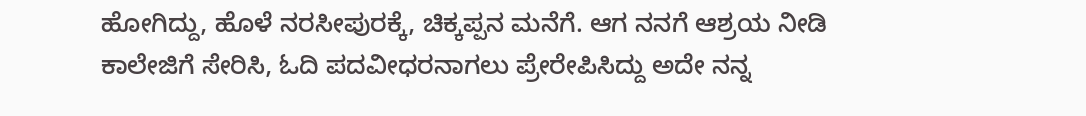ಹೋಗಿದ್ದು, ಹೊಳೆ ನರಸೀಪುರಕ್ಕೆ, ಚಿಕ್ಕಪ್ಪನ ಮನೆಗೆ. ಆಗ ನನಗೆ ಆಶ್ರಯ ನೀಡಿ ಕಾಲೇಜಿಗೆ ಸೇರಿಸಿ, ಓದಿ ಪದವೀಧರನಾಗಲು ಪ್ರೇರೇಪಿಸಿದ್ದು ಅದೇ ನನ್ನ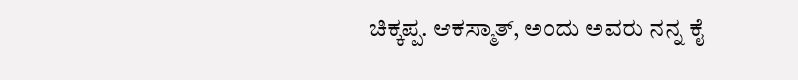ಚಿಕ್ಕಪ್ಪ. ಆಕಸ್ಮಾತ್, ಅಂದು ಅವರು ನನ್ನ ಕೈ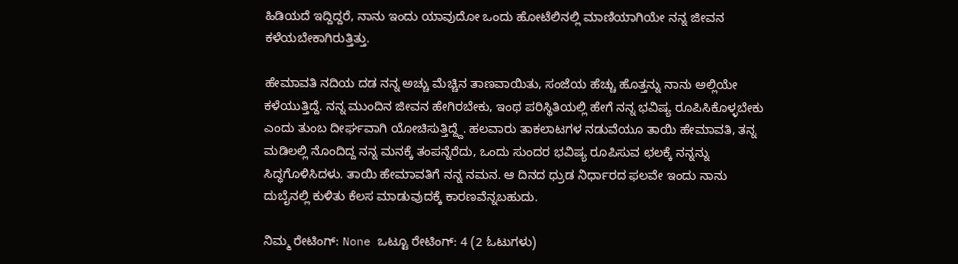ಹಿಡಿಯದೆ ಇದ್ದಿದ್ದರೆ, ನಾನು ಇಂದು ಯಾವುದೋ ಒಂದು ಹೋಟೆಲಿನಲ್ಲಿ ಮಾಣಿಯಾಗಿಯೇ ನನ್ನ ಜೀವನ ಕಳೆಯಬೇಕಾಗಿರುತ್ತಿತ್ತು.

ಹೇಮಾವತಿ ನದಿಯ ದಡ ನನ್ನ ಅಚ್ಚು ಮೆಚ್ಚಿನ ತಾಣವಾಯಿತು, ಸಂಜೆಯ ಹೆಚ್ಚು ಹೊತ್ತನ್ನು ನಾನು ಅಲ್ಲಿಯೇ ಕಳೆಯುತ್ತಿದ್ದೆ. ನನ್ನ ಮುಂದಿನ ಜೀವನ ಹೇಗಿರಬೇಕು, ಇಂಥ ಪರಿಸ್ಥಿತಿಯಲ್ಲಿ ಹೇಗೆ ನನ್ನ ಭವಿಷ್ಯ ರೂಪಿಸಿಕೊಳ್ಳಬೇಕು ಎಂದು ತುಂಬ ದೀರ್ಘವಾಗಿ ಯೋಚಿಸುತ್ತಿದ್ದ್ದೆ. ಹಲವಾರು ತಾಕಲಾಟಗಳ ನಡುವೆಯೂ ತಾಯಿ ಹೇಮಾವತಿ, ತನ್ನ ಮಡಿಲಲ್ಲಿ ನೊಂದಿದ್ದ ನನ್ನ ಮನಕ್ಕೆ ತಂಪನ್ನೆರೆದು, ಒಂದು ಸುಂದರ ಭವಿಷ್ಯ ರೂಪಿಸುವ ಛಲಕ್ಕೆ ನನ್ನನ್ನು ಸಿದ್ಧಗೊಳಿಸಿದಳು. ತಾಯಿ ಹೇಮಾವತಿಗೆ ನನ್ನ ನಮನ. ಆ ದಿನದ ಧ್ರುಡ ನಿರ್ಧಾರದ ಫಲವೇ ಇಂದು ನಾನು ದುಬೈನಲ್ಲಿ ಕುಳಿತು ಕೆಲಸ ಮಾಡುವುದಕ್ಕೆ ಕಾರಣವೆನ್ನಬಹುದು.

ನಿಮ್ಮ ರೇಟಿಂಗ್: None ಒಟ್ಟೂ ರೇಟಿಂಗ್: 4 (2 ಓಟುಗಳು)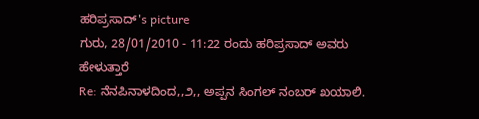ಹರಿಪ್ರಸಾದ್'s picture
ಗುರು, 28/01/2010 - 11:22 ರಂದು ಹರಿಪ್ರಸಾದ್ ಅವರು ಹೇಳುತ್ತಾರೆ
Re: ನೆನಪಿನಾಳದಿಂದ,,೨,, ಅಪ್ಪನ ಸಿಂಗಲ್ ನಂಬರ್ ಖಯಾಲಿ.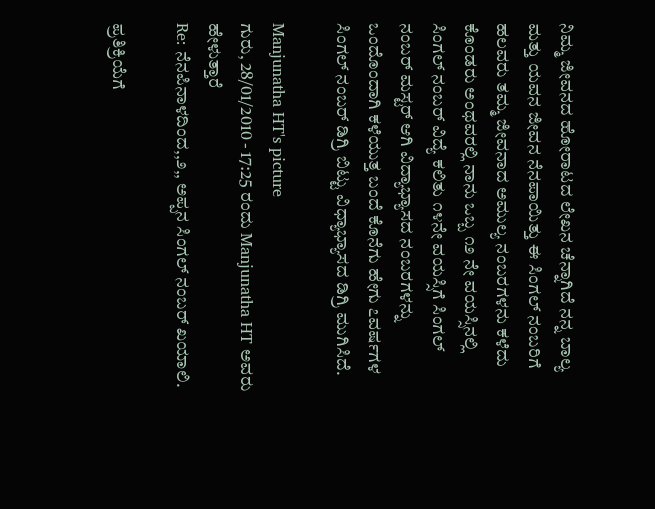ನಿಮ್ಮ ಜೀವನದ ಹೋರಾಟದ ಲೇಖನ ಚೆನ್ನಾಗಿದೆ ನನ್ನ ಬಾಲ್ಯ ಮತ್ತು ಯವನ ಜೀವನ ನೆನಪಾಯಿತ್ತು ಈ ಸಿಂಗಲ್ ನಂಬರಿಗೆ ಹಲವರು ತಮ್ಮ ಜೀವನಾದ ಅಮುಲ್ಯ ನಂಬರಗಳನು ಕಳೆದು ಕೊಂಡರು ಅಂಥವರಲ್ಲಿ ನಾನು ಒಬ್ಬ ೧೨ ನೇ ವಯಸ್ಸಿನಲ್ಲಿ ಸಿಂಗಲ್ ನಂಬರ್ ವಿದ್ಯೆ ಕಲಿತು ೧೪ನೇ ವಯಸ್ಸಿಗೆ ಸಿಂಗಲ್ ನಂಬರ್ ಮಸ್ಟರ್ ಆಗಿ ವಿದ್ಯಾಭ್ಯಾಸದ ನಂಬರಗಳನ್ನು ಒಂದೊಂದಾಗಿ ಕಳೆಯುತ್ತ ಬಂದೆ ಕೊನೆಗು ಹೇಗು ೭ವರ್ಷಗಳ ಸಿಂಗಲ್ ನಂಬರ್ ಡಿಗ್ರಿ ಬಿಟ್ಟು ವಿಧ್ಯಾಭ್ಯಾಸದ ಡಿಗ್ರಿ ಮುಗಿಸಿದೆ.

Manjunatha HT's picture
ಗುರು, 28/01/2010 - 17:25 ರಂದು Manjunatha HT ಅವರು ಹೇಳುತ್ತಾರೆ
Re: ನೆನಪಿನಾಳದಿಂದ,,೨,, ಅಪ್ಪನ ಸಿಂಗಲ್ ನಂಬರ್ ಖಯಾಲಿ.

ಪ್ರತಿಕ್ರಿಯೆಗೆ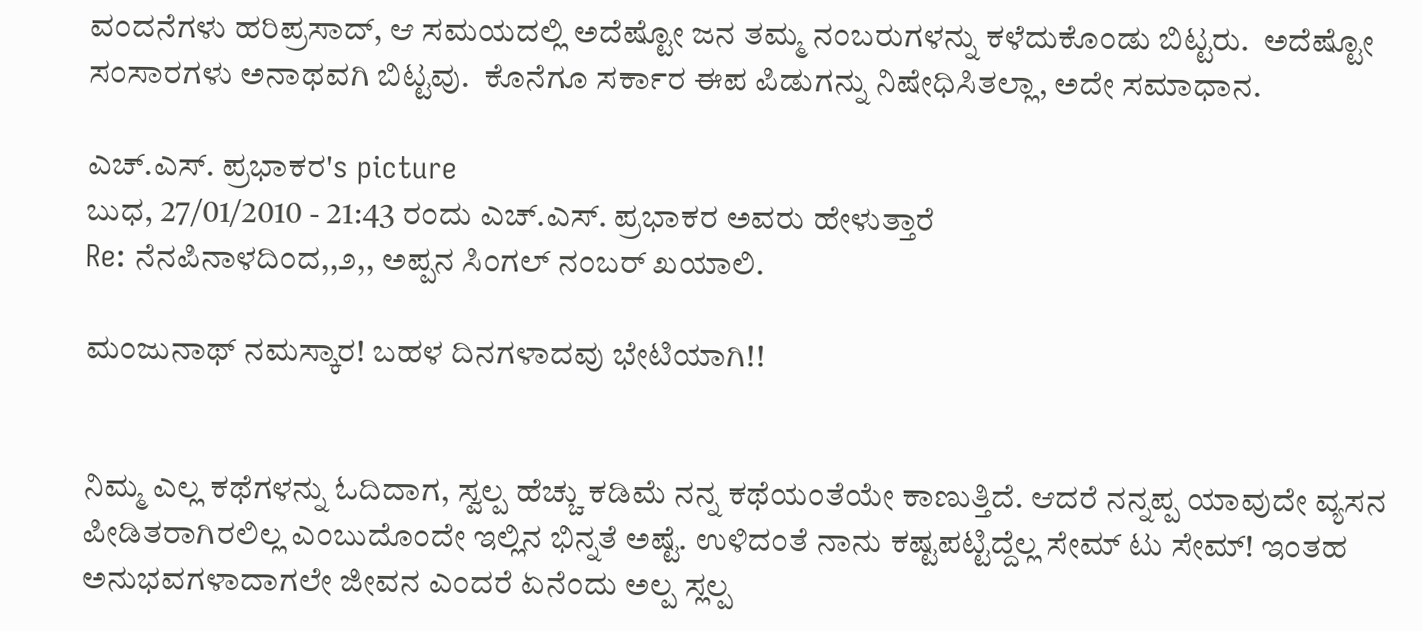ವಂದನೆಗಳು ಹರಿಪ್ರಸಾದ್, ಆ ಸಮಯದಲ್ಲಿ ಅದೆಷ್ಟೋ ಜನ ತಮ್ಮ ನಂಬರುಗಳನ್ನು ಕಳೆದುಕೊಂಡು ಬಿಟ್ಟರು.  ಅದೆಷ್ಟೋ ಸಂಸಾರಗಳು ಅನಾಥವಗಿ ಬಿಟ್ಟವು.  ಕೊನೆಗೂ ಸರ್ಕಾರ ಈಪ ಪಿಡುಗನ್ನು ನಿಷೇಧಿಸಿತಲ್ಲಾ, ಅದೇ ಸಮಾಧಾನ.

ಎಚ್.ಎಸ್. ಪ್ರಭಾಕರ's picture
ಬುಧ, 27/01/2010 - 21:43 ರಂದು ಎಚ್.ಎಸ್. ಪ್ರಭಾಕರ ಅವರು ಹೇಳುತ್ತಾರೆ
Re: ನೆನಪಿನಾಳದಿಂದ,,೨,, ಅಪ್ಪನ ಸಿಂಗಲ್ ನಂಬರ್ ಖಯಾಲಿ.

ಮಂಜುನಾಥ್ ನಮಸ್ಕಾರ! ಬಹಳ ದಿನಗಳಾದವು ಭೇಟಿಯಾಗಿ!!


ನಿಮ್ಮ ಎಲ್ಲ ಕಥೆಗಳನ್ನು ಓದಿದಾಗ, ಸ್ವಲ್ಪ ಹೆಚ್ಚು ಕಡಿಮೆ ನನ್ನ ಕಥೆಯಂತೆಯೇ ಕಾಣುತ್ತಿದೆ. ಆದರೆ ನನ್ನಪ್ಪ ಯಾವುದೇ ವ್ಯಸನ ಪೀಡಿತರಾಗಿರಲಿಲ್ಲ ಎಂಬುದೊಂದೇ ಇಲ್ಲಿನ ಭಿನ್ನತೆ ಅಷ್ಟೆ. ಉಳಿದಂತೆ ನಾನು ಕಷ್ಟಪಟ್ಟಿದ್ದೆಲ್ಲ ಸೇಮ್ ಟು ಸೇಮ್! ಇಂತಹ ಅನುಭವಗಳಾದಾಗಲೇ ಜೀವನ ಎಂದರೆ ಏನೆಂದು ಅಲ್ಪ ಸ್ಲಲ್ಪ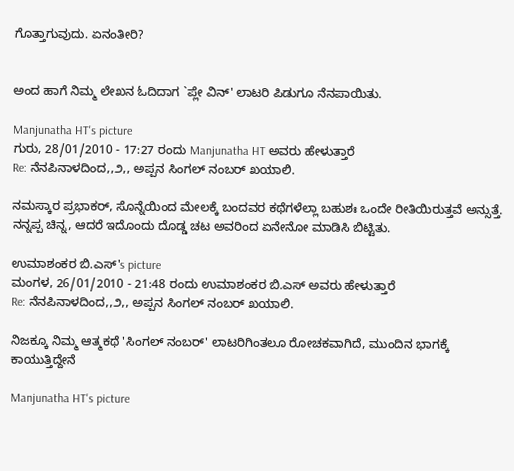ಗೊತ್ತಾಗುವುದು. ಏನಂತೀರಿ?


ಅಂದ ಹಾಗೆ ನಿಮ್ಮ ಲೇಖನ ಓದಿದಾಗ `ಪ್ಲೇ ವಿನ್' ಲಾಟರಿ ಪಿಡುಗೂ ನೆನಪಾಯಿತು.

Manjunatha HT's picture
ಗುರು, 28/01/2010 - 17:27 ರಂದು Manjunatha HT ಅವರು ಹೇಳುತ್ತಾರೆ
Re: ನೆನಪಿನಾಳದಿಂದ,,೨,, ಅಪ್ಪನ ಸಿಂಗಲ್ ನಂಬರ್ ಖಯಾಲಿ.

ನಮಸ್ಕಾರ ಪ್ರಭಾಕರ್, ಸೊನ್ನೆಯಿಂದ ಮೇಲಕ್ಕೆ ಬಂದವರ ಕಥೆಗಳೆಲ್ಲಾ ಬಹುಶಃ ಒಂದೇ ರೀತಿಯಿರುತ್ತವೆ ಅನ್ಸುತ್ತೆ.  ನನ್ನಪ್ಪ ಚಿನ್ನ, ಆದರೆ ಇದೊಂದು ದೊಡ್ಡ ಚಟ ಅವರಿಂದ ಏನೇನೋ ಮಾಡಿಸಿ ಬಿಟ್ಟಿತು.

ಉಮಾಶಂಕರ ಬಿ.ಎಸ್'s picture
ಮಂಗಳ, 26/01/2010 - 21:48 ರಂದು ಉಮಾಶಂಕರ ಬಿ.ಎಸ್ ಅವರು ಹೇಳುತ್ತಾರೆ
Re: ನೆನಪಿನಾಳದಿಂದ,,೨,, ಅಪ್ಪನ ಸಿಂಗಲ್ ನಂಬರ್ ಖಯಾಲಿ.

ನಿಜಕ್ಕೂ ನಿಮ್ಮ ಆತ್ಮಕಥೆ 'ಸಿಂಗಲ್ ನಂಬರ್' ಲಾಟರಿಗಿಂತಲೂ ರೋಚಕವಾಗಿದೆ, ಮುಂದಿನ ಭಾಗಕ್ಕೆ ಕಾಯುತ್ತಿದ್ದೇನೆ

Manjunatha HT's picture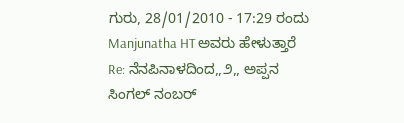ಗುರು, 28/01/2010 - 17:29 ರಂದು Manjunatha HT ಅವರು ಹೇಳುತ್ತಾರೆ
Re: ನೆನಪಿನಾಳದಿಂದ,,೨,, ಅಪ್ಪನ ಸಿಂಗಲ್ ನಂಬರ್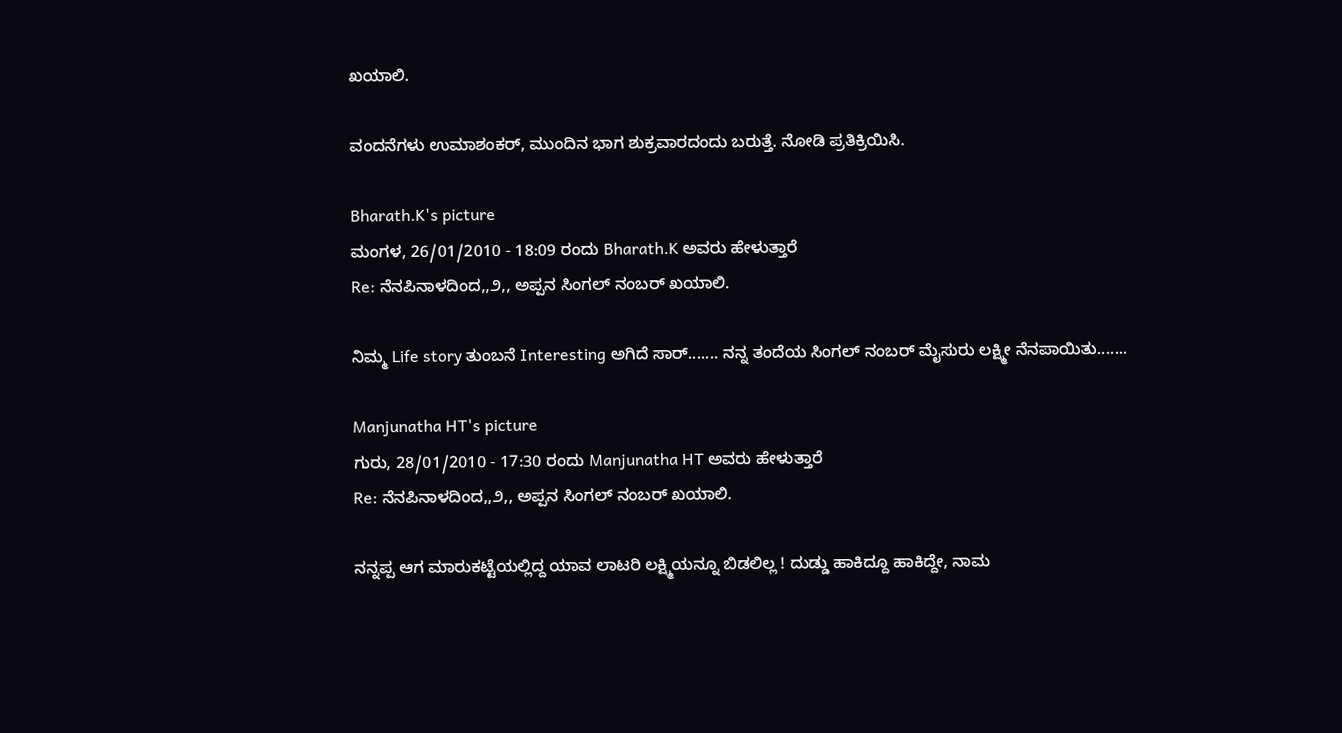ಖಯಾಲಿ.

ವಂದನೆಗಳು ಉಮಾಶಂಕರ್, ಮುಂದಿನ ಭಾಗ ಶುಕ್ರವಾರದಂದು ಬರುತ್ತೆ. ನೋಡಿ ಪ್ರತಿಕ್ರಿಯಿಸಿ.

Bharath.K's picture
ಮಂಗಳ, 26/01/2010 - 18:09 ರಂದು Bharath.K ಅವರು ಹೇಳುತ್ತಾರೆ
Re: ನೆನಪಿನಾಳದಿಂದ,,೨,, ಅಪ್ಪನ ಸಿಂಗಲ್ ನಂಬರ್ ಖಯಾಲಿ.

ನಿಮ್ಮ Life story ತುಂಬನೆ Interesting ಅಗಿದೆ ಸಾರ್....... ನನ್ನ ತಂದೆಯ ಸಿಂಗಲ್ ನಂಬರ್ ಮೈಸುರು ಲಕ್ಷ್ಮೀ ನೆನಪಾಯಿತು.......

Manjunatha HT's picture
ಗುರು, 28/01/2010 - 17:30 ರಂದು Manjunatha HT ಅವರು ಹೇಳುತ್ತಾರೆ
Re: ನೆನಪಿನಾಳದಿಂದ,,೨,, ಅಪ್ಪನ ಸಿಂಗಲ್ ನಂಬರ್ ಖಯಾಲಿ.

ನನ್ನಪ್ಪ ಆಗ ಮಾರುಕಟ್ಟೆಯಲ್ಲಿದ್ದ ಯಾವ ಲಾಟರಿ ಲಕ್ಷ್ಮಿಯನ್ನೂ ಬಿಡಲಿಲ್ಲ ! ದುಡ್ಡು ಹಾಕಿದ್ದೂ ಹಾಕಿದ್ದೇ, ನಾಮ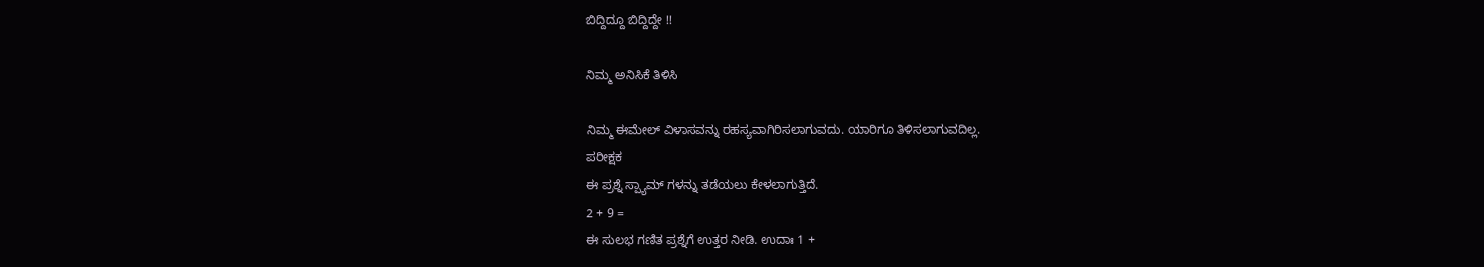ಬಿದ್ದಿದ್ದೂ ಬಿದ್ದಿದ್ದೇ !!

ನಿಮ್ಮ ಅನಿಸಿಕೆ ತಿಳಿಸಿ

ನಿಮ್ಮ ಈಮೇಲ್ ವಿಳಾಸವನ್ನು ರಹಸ್ಯವಾಗಿರಿಸಲಾಗುವದು. ಯಾರಿಗೂ ತಿಳಿಸಲಾಗುವದಿಲ್ಲ.
ಪರೀಕ್ಷಕ
ಈ ಪ್ರಶ್ನೆ ಸ್ಪ್ಯಾಮ್ ಗಳನ್ನು ತಡೆಯಲು ಕೇಳಲಾಗುತ್ತಿದೆ.
2 + 9 =
ಈ ಸುಲಭ ಗಣಿತ ಪ್ರಶ್ನೆಗೆ ಉತ್ತರ ನೀಡಿ. ಉದಾಃ 1 +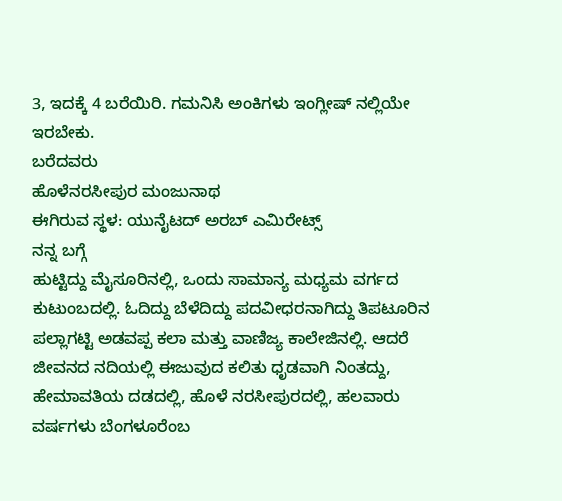3, ಇದಕ್ಕೆ 4 ಬರೆಯಿರಿ. ಗಮನಿಸಿ ಅಂಕಿಗಳು ಇಂಗ್ಲೀಷ್ ನಲ್ಲಿಯೇ ಇರಬೇಕು.
ಬರೆದವರು
ಹೊಳೆನರಸೀಪುರ ಮಂಜುನಾಥ
ಈಗಿರುವ ಸ್ಥಳ: ಯುನೈಟದ್ ಅರಬ್ ಎಮಿರೇಟ್ಸ್
ನನ್ನ ಬಗ್ಗೆ
ಹುಟ್ಟಿದ್ದು ಮೈಸೂರಿನಲ್ಲಿ, ಒಂದು ಸಾಮಾನ್ಯ ಮಧ್ಯಮ ವರ್ಗದ ಕುಟುಂಬದಲ್ಲಿ. ಓದಿದ್ದು ಬೆಳೆದಿದ್ದು ಪದವೀಧರನಾಗಿದ್ದು ತಿಪಟೂರಿನ ಪಲ್ಲಾಗಟ್ಟಿ ಅಡವಪ್ಪ ಕಲಾ ಮತ್ತು ವಾಣಿಜ್ಯ ಕಾಲೇಜಿನಲ್ಲಿ. ಆದರೆ ಜೀವನದ ನದಿಯಲ್ಲಿ ಈಜುವುದ ಕಲಿತು ಧೃಡವಾಗಿ ನಿಂತದ್ದು, ಹೇಮಾವತಿಯ ದಡದಲ್ಲಿ, ಹೊಳೆ ನರಸೀಪುರದಲ್ಲಿ, ಹಲವಾರು ವರ್ಷಗಳು ಬೆಂಗಳೂರೆಂಬ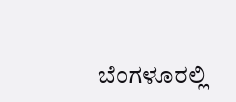ಬೆಂಗಳೂರಲ್ಲಿ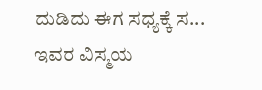ದುಡಿದು ಈಗ ಸಧ್ಯಕ್ಕೆ ಸ...
ಇವರ ವಿಸ್ಮಯ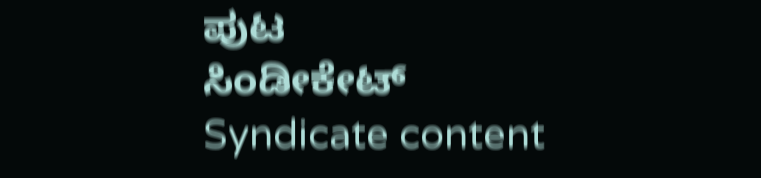ಪುಟ
ಸಿಂಡೀಕೇಟ್
Syndicate content